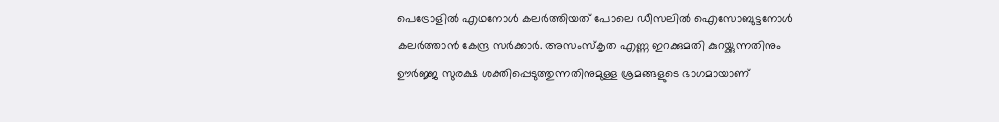പെട്രോളിൽ എഥനോൾ കലർത്തിയത് പോലെ ഡീസലിൽ ഐസോബുട്ടനോൾ കലർത്താൻ കേന്ദ്ര സർക്കാർ. അസംസ്കൃത എണ്ണ ഇറക്കുമതി കുറയ്ക്കുന്നതിനും ഊർജ്ജ സുരക്ഷ ശക്തിപ്പെടുത്തുന്നതിനുമുള്ള ശ്രമങ്ങളുടെ ഭാഗമായാണ്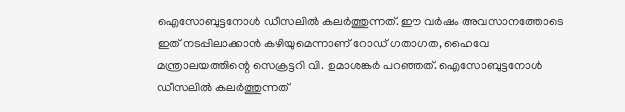ഐസോബുട്ടനോൾ ഡീസലിൽ കലർത്തുന്നത്. ഈ വർഷം അവസാനത്തോടെ ഇത് നടപ്പിലാക്കാൻ കഴിയുമെന്നാണ് റോഡ് ഗതാഗത, ഹൈവേ മന്ത്രാലയത്തിന്റെ സെക്രട്ടറി വി. ഉമാശങ്കർ പറഞ്ഞത്. ഐസോബുട്ടനോൾ ഡീസലിൽ കലർത്തുന്നത്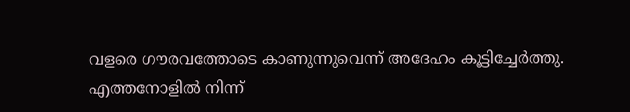വളരെ ഗൗരവത്തോടെ കാണുന്നുവെന്ന് അദേഹം കൂട്ടിച്ചേർത്തു.
എത്തനോളിൽ നിന്ന്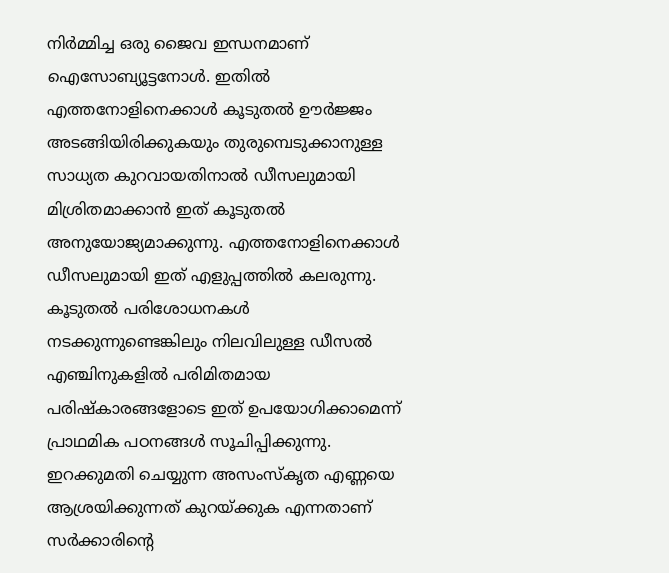നിർമ്മിച്ച ഒരു ജൈവ ഇന്ധനമാണ് ഐസോബ്യൂട്ടനോൾ. ഇതിൽ എത്തനോളിനെക്കാൾ കൂടുതൽ ഊർജ്ജം അടങ്ങിയിരിക്കുകയും തുരുമ്പെടുക്കാനുള്ള സാധ്യത കുറവായതിനാൽ ഡീസലുമായി മിശ്രിതമാക്കാൻ ഇത് കൂടുതൽ അനുയോജ്യമാക്കുന്നു. എത്തനോളിനെക്കാൾ ഡീസലുമായി ഇത് എളുപ്പത്തിൽ കലരുന്നു. കൂടുതൽ പരിശോധനകൾ നടക്കുന്നുണ്ടെങ്കിലും നിലവിലുള്ള ഡീസൽ എഞ്ചിനുകളിൽ പരിമിതമായ പരിഷ്കാരങ്ങളോടെ ഇത് ഉപയോഗിക്കാമെന്ന് പ്രാഥമിക പഠനങ്ങൾ സൂചിപ്പിക്കുന്നു.
ഇറക്കുമതി ചെയ്യുന്ന അസംസ്കൃത എണ്ണയെ ആശ്രയിക്കുന്നത് കുറയ്ക്കുക എന്നതാണ് സർക്കാരിന്റെ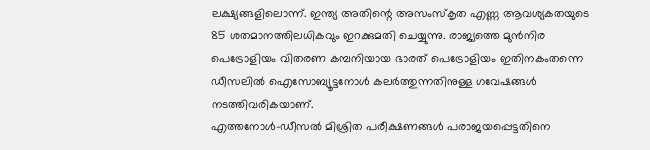ലക്ഷ്യങ്ങളിലൊന്ന്. ഇന്ത്യ അതിന്റെ അസംസ്കൃത എണ്ണ ആവശ്യകതയുടെ 85 ശതമാനത്തിലധികവും ഇറക്കുമതി ചെയ്യുന്നു. രാജ്യത്തെ മുൻനിര പെട്രോളിയം വിതരണ കമ്പനിയായ ഭാരത് പെട്രോളിയം ഇതിനകംതന്നെ ഡീസലിൽ ഐസോബ്യൂട്ടനോൾ കലർത്തുന്നതിനുള്ള ഗവേഷങ്ങൾ നടത്തിവരികയാണ്.
എത്തനോൾ-ഡീസൽ മിശ്രിത പരീക്ഷണങ്ങൾ പരാജയപ്പെട്ടതിനെ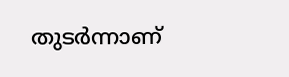തുടർന്നാണ്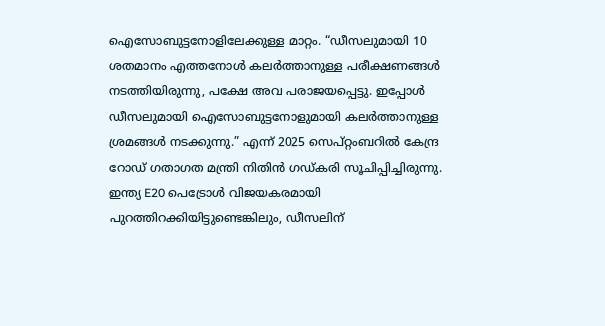ഐസോബുട്ടനോളിലേക്കുള്ള മാറ്റം. “ഡീസലുമായി 10 ശതമാനം എത്തനോൾ കലർത്താനുള്ള പരീക്ഷണങ്ങൾ നടത്തിയിരുന്നു, പക്ഷേ അവ പരാജയപ്പെട്ടു. ഇപ്പോൾ ഡീസലുമായി ഐസോബുട്ടനോളുമായി കലർത്താനുള്ള ശ്രമങ്ങൾ നടക്കുന്നു.” എന്ന് 2025 സെപ്റ്റംബറിൽ കേന്ദ്ര റോഡ് ഗതാഗത മന്ത്രി നിതിൻ ഗഡ്കരി സൂചിപ്പിച്ചിരുന്നു.
ഇന്ത്യ E20 പെട്രോൾ വിജയകരമായി പുറത്തിറക്കിയിട്ടുണ്ടെങ്കിലും, ഡീസലിന്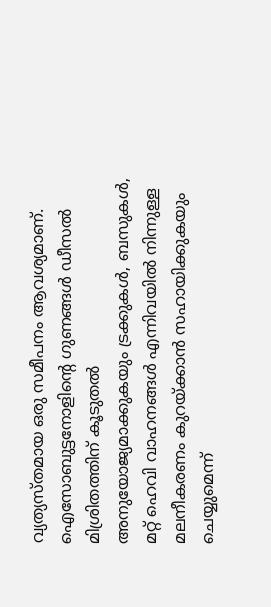വ്യത്യസ്തമായ ഒരു സമീപനം ആവശ്യമാണ്. ഐസോബുട്ടനോളിന്റെ ഗുണങ്ങൾ ഡീസൽ മിശ്രിതത്തിന് കൂടുതൽ അനുയോജ്യമാക്കുകയും ട്രക്കുകൾ, ബസുകൾ, മറ്റ് ഹെവി വാഹനങ്ങൾ എന്നിവയിൽ നിന്നുള്ള മലനീകരണം കുറയ്ക്കാൻ സഹായിക്കുകയും ചെയ്യുമെന്ന്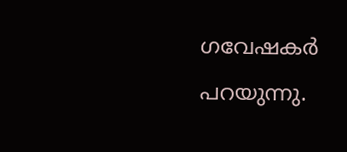ഗവേഷകർ പറയുന്നു.